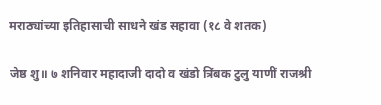मराठ्यांच्या इतिहासाची साधने खंड सहावा (१८ वे शतक)

जेष्ठ शु॥ ७ शनिवार महादाजी दादो व खंडो त्रिंबक टुलु याणीं राजश्री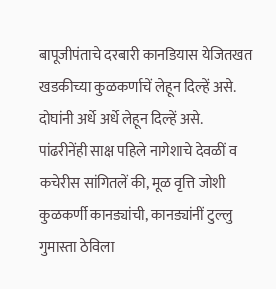बापूजीपंताचे दरबारी कानडियास येजितखत खडकीच्या कुळकर्णाचें लेहून दिल्हें असे. दोघांनी अर्धे अर्धे लेहून दिल्हें असे. पांढरीनेंही साक्ष पहिले नागेशाचे देवळीं व कचेरीस सांगितलें की, मूळ वृत्ति जोशी कुळकर्णी कानड्यांची, कानड्यांनीं टुल्लु गुमास्ता ठेविला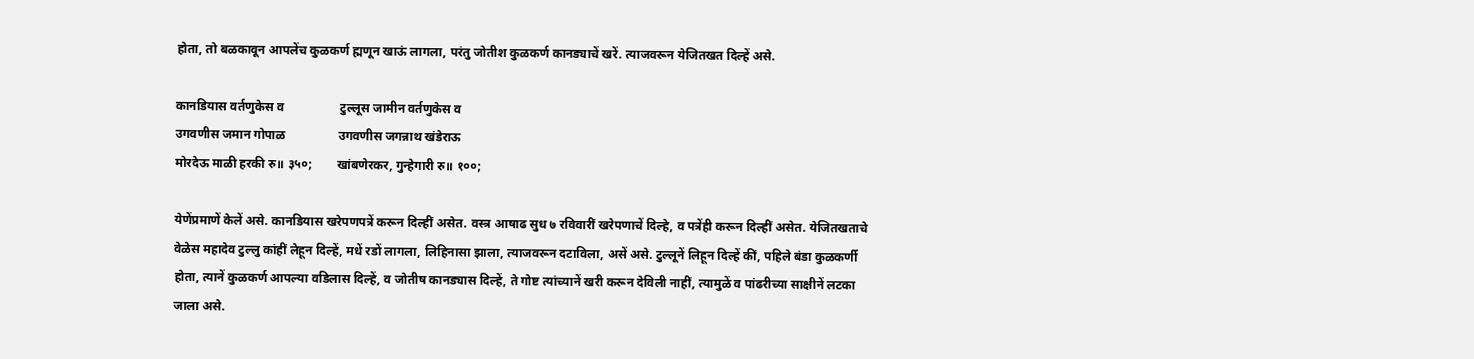होता, तो बळकावून आपलेंच कुळकर्ण ह्मणून खाऊं लागला, परंतु जोतीश कुळकर्ण कानड्याचें खरें. त्याजवरून येजितखत दिल्हें असे.

कानडियास वर्तणुकेस व                  टुल्लूस जामीन वर्तणुकेस व
उगवणीस जमान गोपाळ                 उगवणीस जगन्नाथ खंडेराऊ
मोरदेऊ माळी हरकी रु॥ ३५०;        खांबणेरकर, गुन्हेगारी रु॥ १००;

येणेंप्रमाणें केलें असे. कानडियास खरेपणपत्रें करून दिल्हीं असेत. वस्त्र आषाढ सुध ७ रविवारीं खरेपणाचें दिल्हे, व पत्रेंही करून दिल्हीं असेत. येजितखताचे वेळेस महादेव टुल्लु कांहीं लेहून दिल्हें, मधें रडों लागला, लिहिनासा झाला, त्याजवरून दटाविला, असें असे. टुल्लूनें लिहून दिल्हें कीं, पहिले बंडा कुळकर्णी होता, त्यानें कुळकर्ण आपल्या वडिलास दिल्हें, व जोतीष कानड्यास दिल्हें, ते गोष्ट त्यांच्यानें खरी करून देविली नाहीं, त्यामुळें व पांढरीच्या साक्षीनें लटका जाला असे.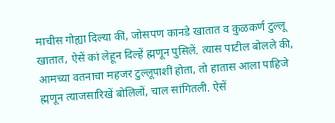माचीस गोह्या दिल्या कीं, जोसपण कानडे खातात व कुळकर्ण टुल्लू खातात, ऐसें कां लेहून दिल्हें ह्मणून पुसिलें. त्यास पाटील बोलले की, आमच्या वतनाचा महजर टुल्लूपाशीं होता, तो हातास आला पाहिजे ह्मणून त्याजसारिखें बोलिलों, चाल सांगितली. ऐसें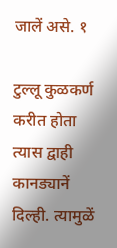जालें असे. १

टुल्लू कुळकर्ण करीत होता त्यास द्वाही कानड्यानें दिल्ही. त्यामुळें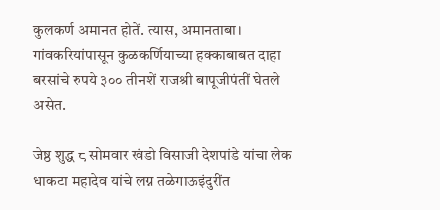कुलकर्ण अमानत होतें. त्यास, अमानताबा। गांवकरियांपासून कुळकर्णियाच्या हक्काबाबत दाहा बरसांचे रुपये ३०० तीनशें राजश्री बापूजीपंतीं घेतले असेत.

जेष्ठ शुद्ध ८ सोमवार खंडो विसाजी देशपांडे यांचा लेक धाकटा महादेव यांचे लग्न तळेगाऊइंदुरींत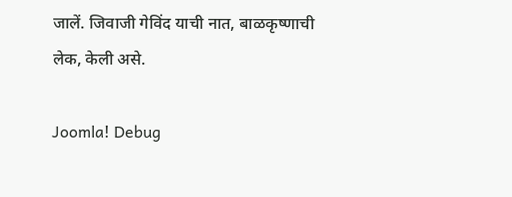जालें. जिवाजी गेविंद याची नात, बाळकृष्णाची लेक, केली असे.

Joomla! Debug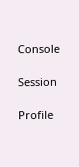Console

Session

Profile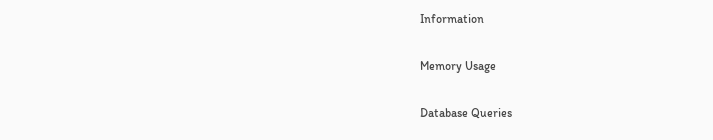Information

Memory Usage

Database Queries